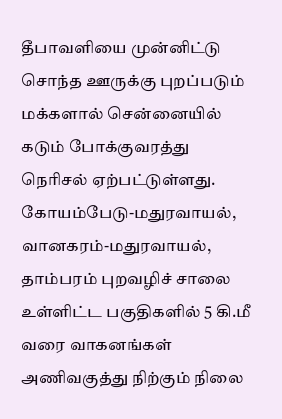தீபாவளியை முன்னிட்டு சொந்த ஊருக்கு புறப்படும் மக்களால் சென்னையில் கடும் போக்குவரத்து நெரிசல் ஏற்பட்டுள்ளது.
கோயம்பேடு-மதுரவாயல், வானகரம்-மதுரவாயல், தாம்பரம் புறவழிச் சாலை உள்ளிட்ட பகுதிகளில் 5 கி.மீ வரை வாகனங்கள் அணிவகுத்து நிற்கும் நிலை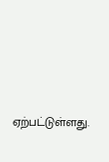ஏற்பட்டுள்ளது.